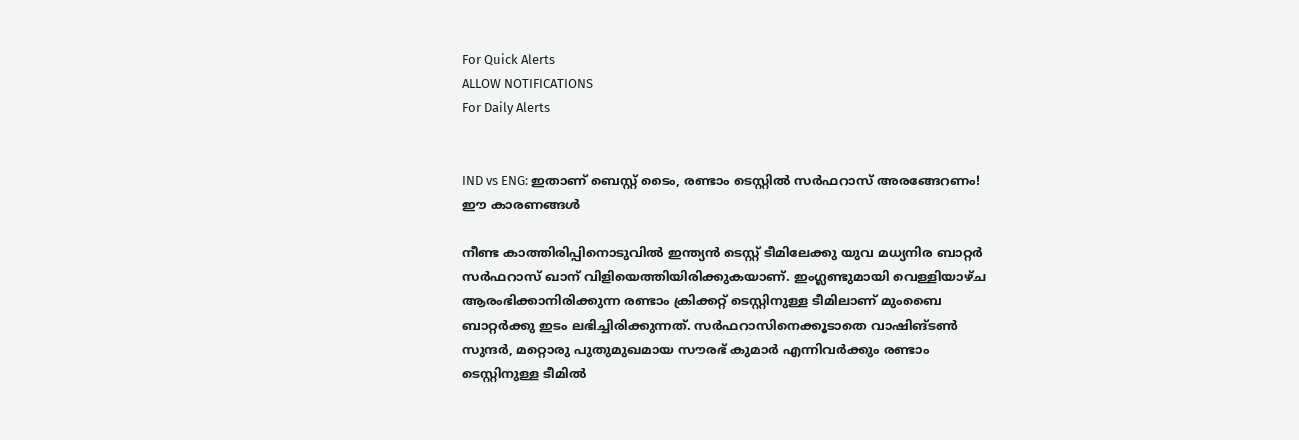For Quick Alerts
ALLOW NOTIFICATIONS
For Daily Alerts


IND vs ENG: ഇതാണ് ബെസ്റ്റ് ടൈം, രണ്ടാം ടെസ്റ്റില്‍ സര്‍ഫറാസ് അരങ്ങേറണം! ഈ കാരണങ്ങള്‍

നീണ്ട കാത്തിരിപ്പിനൊടുവില്‍ ഇന്ത്യന്‍ ടെസ്റ്റ് ടീമിലേക്കു യുവ മധ്യനിര ബാറ്റര്‍ സര്‍ഫറാസ് ഖാന് വിളിയെത്തിയിരിക്കുകയാണ്. ഇംഗ്ലണ്ടുമായി വെള്ളിയാഴ്ച ആരംഭിക്കാനിരിക്കുന്ന രണ്ടാം ക്രിക്കറ്റ് ടെസ്റ്റിനുള്ള ടീമിലാണ് മുംബൈ ബാറ്റര്‍ക്കു ഇടം ലഭിച്ചിരിക്കുന്നത്. സര്‍ഫറാസിനെക്കൂടാതെ വാഷിങ്ടണ്‍ സുന്ദര്‍, മറ്റൊരു പുതുമുഖമായ സൗരഭ് കുമാര്‍ എന്നിവര്‍ക്കും രണ്ടാം ടെസ്റ്റിനുള്ള ടീമില്‍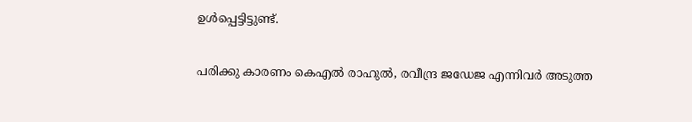ഉള്‍പ്പെട്ടിട്ടുണ്ട്.

പരിക്കു കാരണം കെഎല്‍ രാഹുല്‍, രവീന്ദ്ര ജഡേജ എന്നിവര്‍ അടുത്ത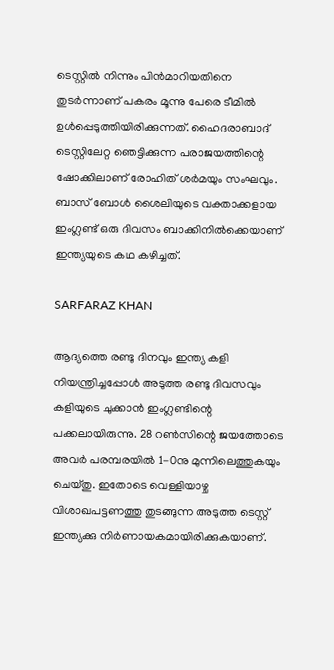ടെസ്റ്റില്‍ നിന്നും പിന്‍മാറിയതിനെ തുടര്‍ന്നാണ് പകരം മൂന്നു പേരെ ടീമില്‍ ഉള്‍പ്പെടുത്തിയിരിക്കുന്നത്. ഹൈദരാബാദ് ടെസ്റ്റിലേറ്റ ഞെട്ടിക്കുന്ന പരാജയത്തിന്റെ ഷോക്കിലാണ് രോഹിത് ശര്‍മയും സംഘവും. ബാസ് ബോള്‍ ശൈലിയുടെ വക്താക്കളായ ഇംഗ്ലണ്ട് ഒരു ദിവസം ബാക്കിനില്‍ക്കെയാണ് ഇന്ത്യയുടെ കഥ കഴിച്ചത്.

SARFARAZ KHAN

ആദ്യത്തെ രണ്ടു ദിനവും ഇന്ത്യ കളി നിയന്ത്രിച്ചപ്പോള്‍ അടുത്ത രണ്ടു ദിവസവും കളിയുടെ ചുക്കാന്‍ ഇംഗ്ലണ്ടിന്റെ പക്കലായിരുന്നു. 28 റണ്‍സിന്റെ ജയത്തോടെ അവര്‍ പരമ്പരയില്‍ 1-0നു മുന്നിലെത്തുകയും ചെയ്തു. ഇതോടെ വെള്ളിയാഴ്ച വിശാഖപട്ടണത്തു തുടങ്ങുന്ന അടുത്ത ടെസ്റ്റ് ഇന്ത്യക്കു നിര്‍ണായകമായിരിക്കുകയാണ്.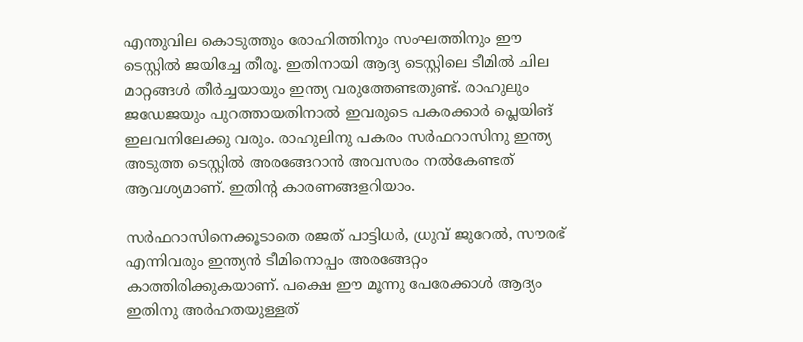എന്തുവില കൊടുത്തും രോഹിത്തിനും സംഘത്തിനും ഈ ടെസ്റ്റില്‍ ജയിച്ചേ തീരൂ. ഇതിനായി ആദ്യ ടെസ്റ്റിലെ ടീമില്‍ ചില മാറ്റങ്ങള്‍ തീര്‍ച്ചയായും ഇന്ത്യ വരുത്തേണ്ടതുണ്ട്. രാഹുലും ജഡേജയും പുറത്തായതിനാല്‍ ഇവരുടെ പകരക്കാര്‍ പ്ലെയിങ് ഇലവനിലേക്കു വരും. രാഹുലിനു പകരം സര്‍ഫറാസിനു ഇന്ത്യ അടുത്ത ടെസ്റ്റില്‍ അരങ്ങേറാന്‍ അവസരം നല്‍കേണ്ടത് ആവശ്യമാണ്. ഇതിന്റ കാരണങ്ങളറിയാം.

സര്‍ഫറാസിനെക്കൂടാതെ രജത് പാട്ടിധര്‍, ധ്രുവ് ജുറേല്‍, സൗരഭ് എന്നിവരും ഇന്ത്യന്‍ ടീമിനൊപ്പം അരങ്ങേറ്റം കാത്തിരിക്കുകയാണ്. പക്ഷെ ഈ മൂന്നു പേരേക്കാള്‍ ആദ്യം ഇതിനു അര്‍ഹതയുള്ളത്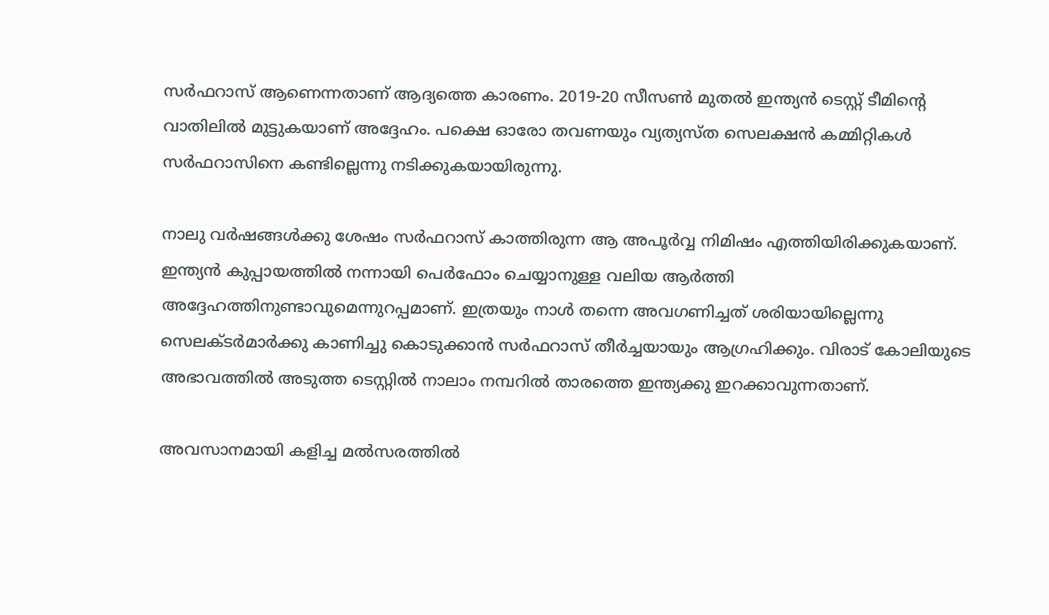സര്‍ഫറാസ് ആണെന്നതാണ് ആദ്യത്തെ കാരണം. 2019-20 സീസണ്‍ മുതല്‍ ഇന്ത്യന്‍ ടെസ്റ്റ് ടീമിന്റെ വാതിലില്‍ മുട്ടുകയാണ് അദ്ദേഹം. പക്ഷെ ഓരോ തവണയും വ്യത്യസ്ത സെലക്ഷന്‍ കമ്മിറ്റികള്‍ സര്‍ഫറാസിനെ കണ്ടില്ലെന്നു നടിക്കുകയായിരുന്നു.

നാലു വര്‍ഷങ്ങള്‍ക്കു ശേഷം സര്‍ഫറാസ് കാത്തിരുന്ന ആ അപൂര്‍വ്വ നിമിഷം എത്തിയിരിക്കുകയാണ്. ഇന്ത്യന്‍ കുപ്പായത്തില്‍ നന്നായി പെര്‍ഫോം ചെയ്യാനുള്ള വലിയ ആര്‍ത്തി അദ്ദേഹത്തിനുണ്ടാവുമെന്നുറപ്പമാണ്. ഇത്രയും നാള്‍ തന്നെ അവഗണിച്ചത് ശരിയായില്ലെന്നു സെലക്ടര്‍മാര്‍ക്കു കാണിച്ചു കൊടുക്കാന്‍ സര്‍ഫറാസ് തീര്‍ച്ചയായും ആഗ്രഹിക്കും. വിരാട് കോലിയുടെ അഭാവത്തില്‍ അടുത്ത ടെസ്റ്റില്‍ നാലാം നമ്പറില്‍ താരത്തെ ഇന്ത്യക്കു ഇറക്കാവുന്നതാണ്.

അവസാനമായി കളിച്ച മല്‍സരത്തില്‍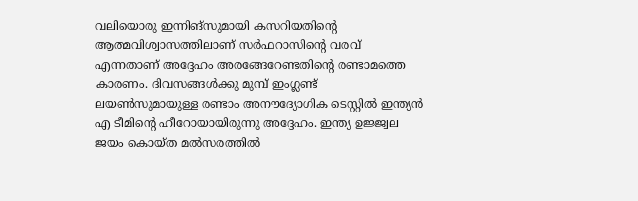വലിയൊരു ഇന്നിങ്‌സുമായി കസറിയതിന്റെ ആത്മവിശ്വാസത്തിലാണ് സര്‍ഫറാസിന്റെ വരവ് എന്നതാണ് അദ്ദേഹം അരങ്ങേറേണ്ടതിന്റെ രണ്ടാമത്തെ കാരണം. ദിവസങ്ങള്‍ക്കു മുമ്പ് ഇംഗ്ലണ്ട് ലയണ്‍സുമായുള്ള രണ്ടാം അനൗദ്യോഗിക ടെസ്റ്റില്‍ ഇന്ത്യന്‍ എ ടീമിന്റെ ഹീറോയായിരുന്നു അദ്ദേഹം. ഇന്ത്യ ഉജ്ജ്വല ജയം കൊയ്ത മല്‍സരത്തില്‍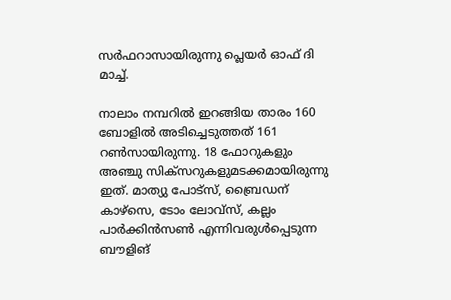സര്‍ഫറാസായിരുന്നു പ്ലെയര്‍ ഓഫ് ദി മാച്ച്.

നാലാം നമ്പറില്‍ ഇറങ്ങിയ താരം 160 ബോളില്‍ അടിച്ചെടുത്തത് 161 റണ്‍സായിരുന്നു. 18 ഫോറുകളും അഞ്ചു സിക്‌സറുകളുമടക്കമായിരുന്നു ഇത്. മാത്യു പോട്‌സ്, ബ്രൈഡന് കാഴ്‌സെ, ടോം ലോവ്‌സ്, കല്ലം പാര്‍ക്കിന്‍സണ്‍ എന്നിവരുള്‍പ്പെടുന്ന ബൗളിങ്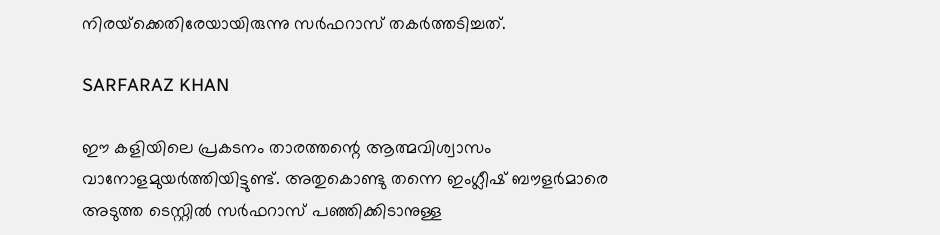നിരയ്‌ക്കെതിരേയായിരുന്നു സര്‍ഫറാസ് തകര്‍ത്തടിച്ചത്.

SARFARAZ KHAN

ഈ കളിയിലെ പ്രകടനം താരത്തന്റെ ആത്മവിശ്വാസം വാനോളമുയര്‍ത്തിയിട്ടുണ്ട്. അതുകൊണ്ടു തന്നെ ഇംഗ്ലീഷ് ബൗളര്‍മാരെ അടുത്ത ടെസ്റ്റില്‍ സര്‍ഫറാസ് പഞ്ഞിക്കിടാനുള്ള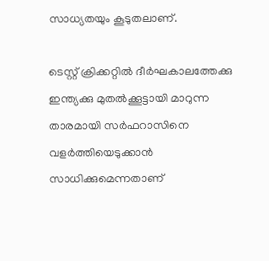സാധ്യതയും കൂടുതലാണ്.

ടെസ്റ്റ് ക്രിക്കറ്റില്‍ ദീര്‍ഘകാലത്തേക്കു ഇന്ത്യക്കു മുതല്‍ക്കൂട്ടായി മാറുന്ന താരമായി സര്‍ഫറാസിനെ വളര്‍ത്തിയെടുക്കാന്‍ സാധിക്കുമെന്നതാണ്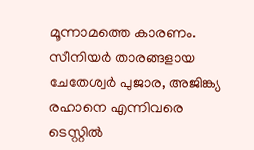മൂന്നാമത്തെ കാരണം. സീനിയര്‍ താരങ്ങളായ ചേതേശ്വര്‍ പുജാര, അജിങ്ക്യ രഹാനെ എന്നിവരെ ടെസ്റ്റില്‍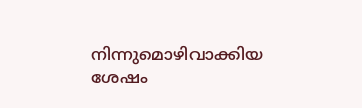നിന്നുമൊഴിവാക്കിയ ശേഷം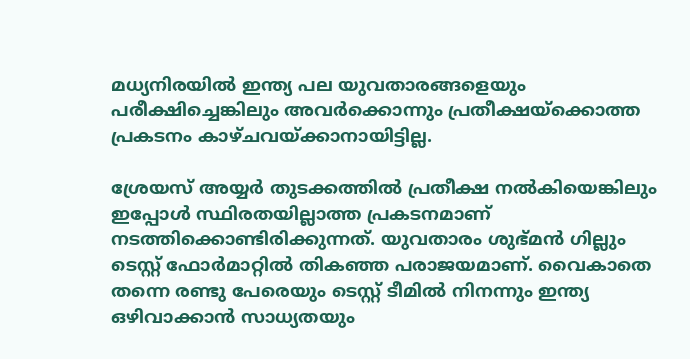മധ്യനിരയില്‍ ഇന്ത്യ പല യുവതാരങ്ങളെയും പരീക്ഷിച്ചെങ്കിലും അവര്‍ക്കൊന്നും പ്രതീക്ഷയ്‌ക്കൊത്ത പ്രകടനം കാഴ്ചവയ്ക്കാനായിട്ടില്ല.

ശ്രേയസ് അയ്യര്‍ തുടക്കത്തില്‍ പ്രതീക്ഷ നല്‍കിയെങ്കിലും ഇപ്പോള്‍ സ്ഥിരതയില്ലാത്ത പ്രകടനമാണ് നടത്തിക്കൊണ്ടിരിക്കുന്നത്. യുവതാരം ശുഭ്മന്‍ ഗില്ലും ടെസ്റ്റ് ഫോര്‍മാറ്റില്‍ തികഞ്ഞ പരാജയമാണ്. വൈകാതെ തന്നെ രണ്ടു പേരെയും ടെസ്റ്റ് ടീമില്‍ നിനന്നും ഇന്ത്യ ഒഴിവാക്കാന്‍ സാധ്യതയും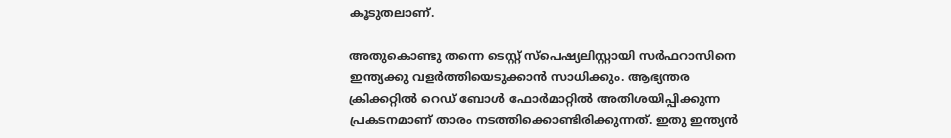കൂടുതലാണ്.

അതുകൊണ്ടു തന്നെ ടെസ്റ്റ് സ്‌പെഷ്യലിസ്റ്റായി സര്‍ഫറാസിനെ ഇന്ത്യക്കു വളര്‍ത്തിയെടുക്കാന്‍ സാധിക്കും. ആഭ്യന്തര ക്രിക്കറ്റില്‍ റെഡ് ബോള്‍ ഫോര്‍മാറ്റില്‍ അതിശയിപ്പിക്കുന്ന പ്രകടനമാണ് താരം നടത്തിക്കൊണ്ടിരിക്കുന്നത്. ഇതു ഇന്ത്യന്‍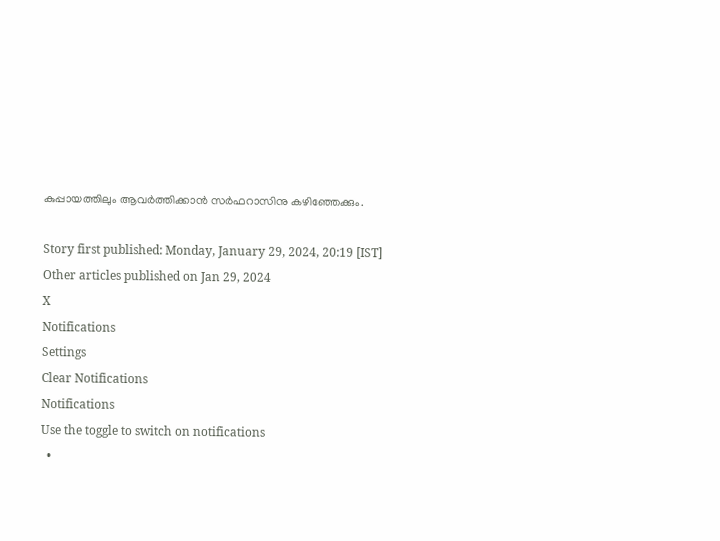കുപ്പായത്തിലും ആവര്‍ത്തിക്കാന്‍ സര്‍ഫറാസിനു കഴിഞ്ഞേക്കും.

Story first published: Monday, January 29, 2024, 20:19 [IST]
Other articles published on Jan 29, 2024
X
Notifications
Settings
Clear Notifications
Notifications
Use the toggle to switch on notifications
  •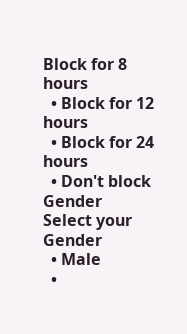Block for 8 hours
  • Block for 12 hours
  • Block for 24 hours
  • Don't block
Gender
Select your Gender
  • Male
  •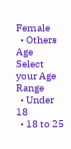Female
  • Others
Age
Select your Age Range
  • Under 18
  • 18 to 25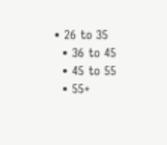• 26 to 35
  • 36 to 45
  • 45 to 55
  • 55+